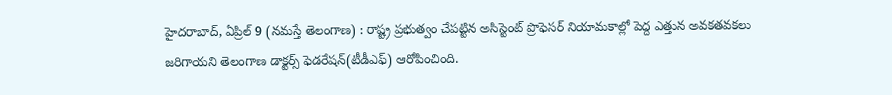హైదరాబాద్, ఏప్రిల్ 9 (నమస్తే తెలంగాణ) : రాష్ట్ర ప్రభుత్వం చేపట్టిన అసిస్టెంట్ ప్రొఫెసర్ నియామకాల్లో పెద్ద ఎత్తున అవకతవకలు జరిగాయని తెలంగాణ డాక్టర్స్ ఫెడరేషన్(టీడీఎఫ్) ఆరోపించింది.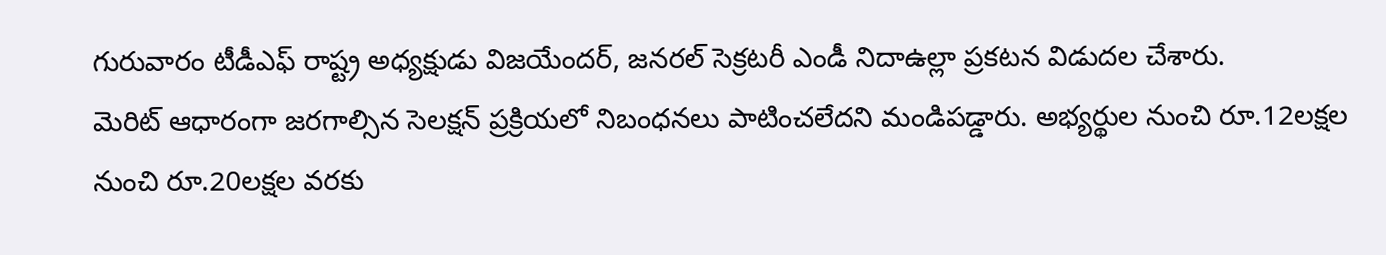గురువారం టీడీఎఫ్ రాష్ట్ర అధ్యక్షుడు విజయేందర్, జనరల్ సెక్రటరీ ఎండీ నిదాఉల్లా ప్రకటన విడుదల చేశారు.
మెరిట్ ఆధారంగా జరగాల్సిన సెలక్షన్ ప్రక్రియలో నిబంధనలు పాటించలేదని మండిపడ్డారు. అభ్యర్థుల నుంచి రూ.12లక్షల నుంచి రూ.20లక్షల వరకు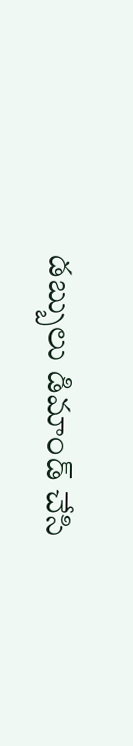డబ్బులు డిమాండ్ చేసి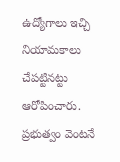ఉద్యోగాలు ఇచ్చి నియామకాలు చేపట్టినట్టు ఆరోపించారు. ప్రభుత్వం వెంటనే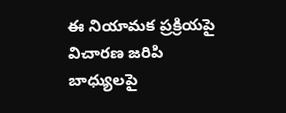ఈ నియామక ప్రక్రియపై విచారణ జరిపి బాధ్యులపై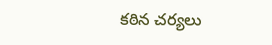కఠిన చర్యలు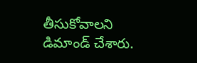తీసుకోవాలని డిమాండ్ చేశారు.